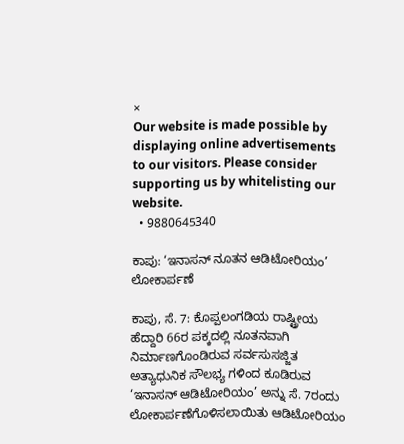×
Our website is made possible by displaying online advertisements to our visitors. Please consider supporting us by whitelisting our website.
  • 9880645340

ಕಾಪು: ‘ಇನಾಸನ್ ನೂತನ ಆಡಿಟೋರಿಯಂ’ ಲೋಕಾರ್ಪಣೆ

ಕಾಪು, ಸೆ. 7: ಕೊಪ್ಪಲಂಗಡಿಯ ರಾಷ್ಟ್ರೀಯ ಹೆದ್ದಾರಿ 66ರ ಪಕ್ಕದಲ್ಲಿ ನೂತನವಾಗಿ ನಿರ್ಮಾಣಗೊಂಡಿರುವ ಸರ್ವಸುಸಜ್ಜಿತ ಅತ್ಯಾಧುನಿಕ ಸೌಲಭ್ಯ ಗಳಿಂದ ಕೂಡಿರುವ ‘ಇನಾಸನ್ ಆಡಿಟೋರಿಯಂ’ ಅನ್ನು ಸೆ. 7ರಂದು ಲೋಕಾರ್ಪಣೆಗೊಳಿಸಲಾಯಿತು ಆಡಿಟೋರಿಯಂ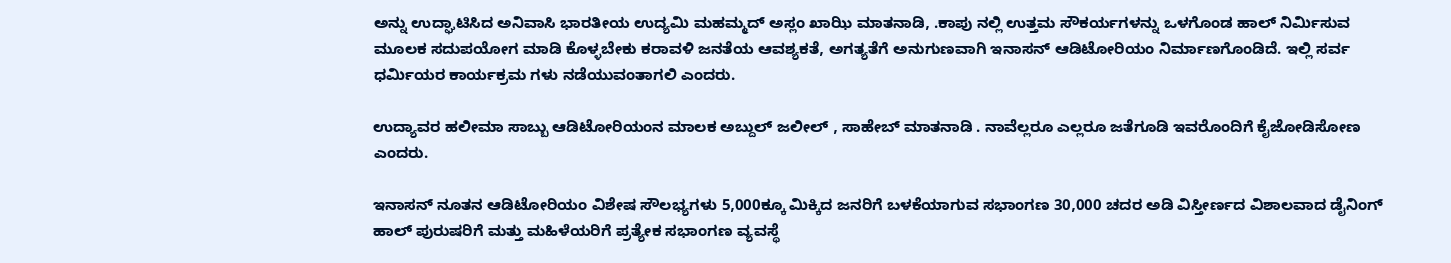ಅನ್ನು ಉದ್ಘಾಟಿಸಿದ ಅನಿವಾಸಿ ಭಾರತೀಯ ಉದ್ಯಮಿ ಮಹಮ್ಮದ್ ಅಸ್ಲಂ ಖಾಝಿ ಮಾತನಾಡಿ, .ಕಾಪು ನಲ್ಲಿ ಉತ್ತಮ ಸೌಕರ್ಯಗಳನ್ನು ಒಳಗೊಂಡ ಹಾಲ್ ನಿರ್ಮಿಸುವ ಮೂಲಕ ಸದುಪಯೋಗ ಮಾಡಿ ಕೊಳ್ಳಬೇಕು ಕರಾವಳಿ ಜನತೆಯ ಆವಶ್ಯಕತೆ, ಅಗತ್ಯತೆಗೆ ಅನುಗುಣವಾಗಿ ಇನಾಸನ್ ಆಡಿಟೋರಿಯಂ ನಿರ್ಮಾಣಗೊಂಡಿದೆ. ಇಲ್ಲಿ ಸರ್ವ ಧರ್ಮಿಯರ ಕಾರ್ಯಕ್ರಮ ಗಳು ನಡೆಯುವಂತಾಗಲಿ ಎಂದರು.

ಉದ್ಯಾವರ ಹಲೀಮಾ ಸಾಬ್ಬು ಆಡಿಟೋರಿಯಂನ ಮಾಲಕ ಅಬ್ದುಲ್ ಜಲೀಲ್ , ಸಾಹೇಬ್ ಮಾತನಾಡಿ . ನಾವೆಲ್ಲರೂ ಎಲ್ಲರೂ ಜತೆಗೂಡಿ ಇವರೊಂದಿಗೆ ಕೈಜೋಡಿಸೋಣ ಎಂದರು.

ಇನಾಸನ್ ನೂತನ ಆಡಿಟೋರಿಯಂ ವಿಶೇಷ ಸೌಲಭ್ಯಗಳು 5,000ಕ್ಕೂ ಮಿಕ್ಕಿದ ಜನರಿಗೆ ಬಳಕೆಯಾಗುವ ಸಭಾಂಗಣ 30,000 ಚದರ ಅಡಿ ವಿಸ್ತೀರ್ಣದ ವಿಶಾಲವಾದ ಡೈನಿಂಗ್ ಹಾಲ್ ಪುರುಷರಿಗೆ ಮತ್ತು ಮಹಿಳೆಯರಿಗೆ ಪ್ರತ್ಯೇಕ ಸಭಾಂಗಣ ವ್ಯವಸ್ಥೆ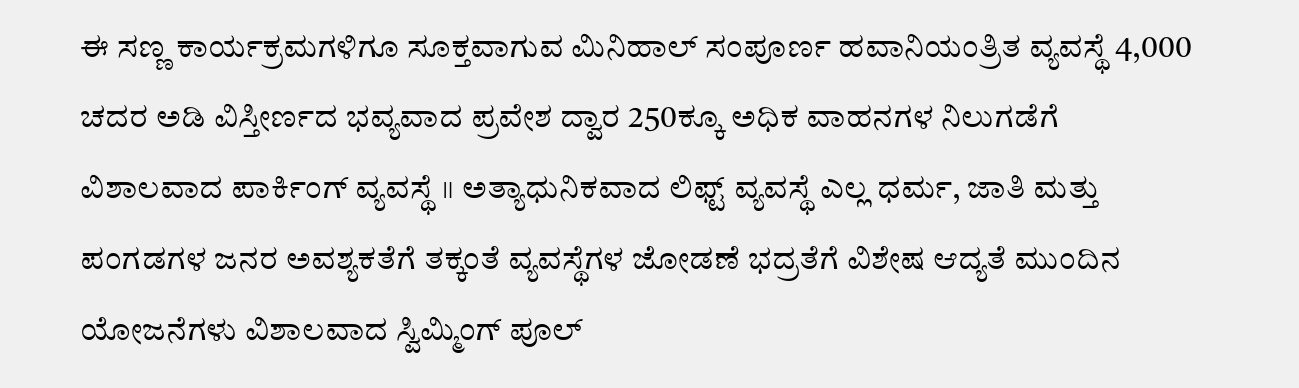ಈ ಸಣ್ಣ ಕಾರ್ಯಕ್ರಮಗಳಿಗೂ ಸೂಕ್ತವಾಗುವ ಮಿನಿಹಾಲ್ ಸಂಪೂರ್ಣ ಹವಾನಿಯಂತ್ರಿತ ವ್ಯವಸ್ಥೆ 4,000 ಚದರ ಅಡಿ ವಿಸ್ತೀರ್ಣದ ಭವ್ಯವಾದ ಪ್ರವೇಶ ದ್ವಾರ 250ಕ್ಕೂ ಅಧಿಕ ವಾಹನಗಳ ನಿಲುಗಡೆಗೆ ವಿಶಾಲವಾದ ಪಾರ್ಕಿಂಗ್ ವ್ಯವಸ್ಥೆ ॥ ಅತ್ಯಾಧುನಿಕವಾದ ಲಿಫ್ಟ್‌ ವ್ಯವಸ್ಥೆ ಎಲ್ಲ ಧರ್ಮ, ಜಾತಿ ಮತ್ತು ಪಂಗಡಗಳ ಜನರ ಅವಶ್ಯಕತೆಗೆ ತಕ್ಕಂತೆ ವ್ಯವಸ್ಥೆಗಳ ಜೋಡಣೆ ಭದ್ರತೆಗೆ ವಿಶೇಷ ಆದ್ಯತೆ ಮುಂದಿನ ಯೋಜನೆಗಳು ವಿಶಾಲವಾದ ಸ್ವಿಮ್ಮಿಂಗ್ ಪೂಲ್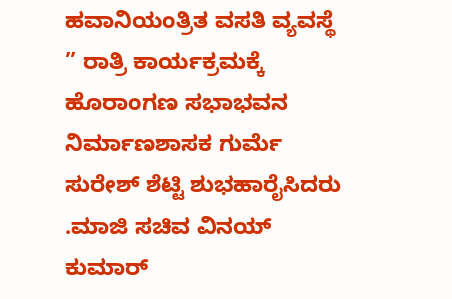ಹವಾನಿಯಂತ್ರಿತ ವಸತಿ ವ್ಯವಸ್ಥೆ ” ರಾತ್ರಿ ಕಾರ್ಯಕ್ರಮಕ್ಕೆ ಹೊರಾಂಗಣ ಸಭಾಭವನ ನಿರ್ಮಾಣಶಾಸಕ ಗುರ್ಮೆ ಸುರೇಶ್ ಶೆಟ್ಟಿ ಶುಭಹಾರೈಸಿದರು .ಮಾಜಿ ಸಚಿವ ವಿನಯ್ ಕುಮಾರ್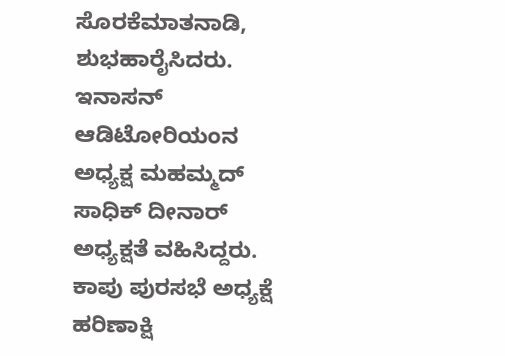ಸೊರಕೆಮಾತನಾಡಿ, ಶುಭಹಾರೈಸಿದರು. ಇನಾಸನ್ ಆಡಿಟೋರಿಯಂನ ಅಧ್ಯಕ್ಷ ಮಹಮ್ಮದ್ ಸಾಧಿಕ್ ದೀನಾರ್ ಅಧ್ಯಕ್ಷತೆ ವಹಿಸಿದ್ದರು. ಕಾಪು ಪುರಸಭೆ ಅಧ್ಯಕ್ಷೆ ಹರಿಣಾಕ್ಷಿ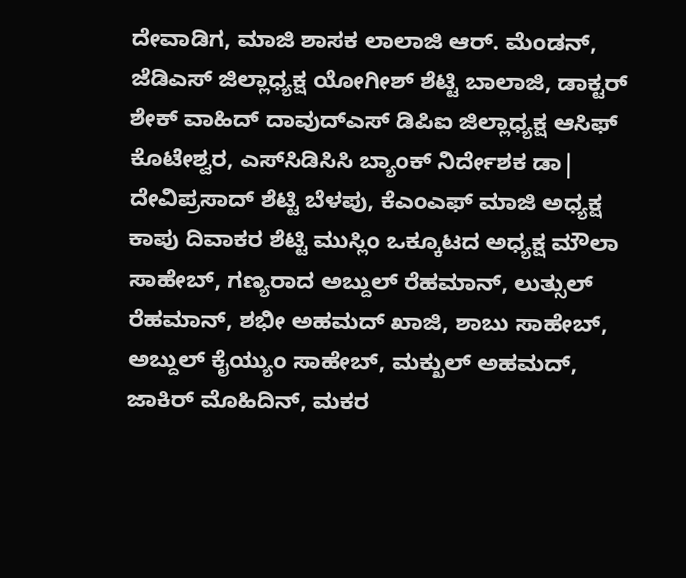ದೇವಾಡಿಗ, ಮಾಜಿ ಶಾಸಕ ಲಾಲಾಜಿ ಆರ್. ಮೆಂಡನ್, ಜೆಡಿಎಸ್‌ ಜಿಲ್ಲಾಧ್ಯಕ್ಷ ಯೋಗೀಶ್ ಶೆಟ್ಟಿ ಬಾಲಾಜಿ, ಡಾಕ್ಟರ್ ಶೇಕ್ ವಾಹಿದ್ ದಾವುದ್ಎಸ್ ಡಿಪಿಐ ಜಿಲ್ಲಾಧ್ಯಕ್ಷ ಆಸಿಫ್ ಕೊಟೇಶ್ವರ, ಎಸ್‌ಸಿಡಿಸಿಸಿ ಬ್ಯಾಂಕ್ ನಿರ್ದೇಶಕ ಡಾ| ದೇವಿಪ್ರಸಾದ್ ಶೆಟ್ಟಿ ಬೆಳಪು, ಕೆಎಂಎಫ್ ಮಾಜಿ ಅಧ್ಯಕ್ಷ ಕಾಪು ದಿವಾಕರ ಶೆಟ್ಟಿ ಮುಸ್ಲಿಂ ಒಕ್ಕೂಟದ ಅಧ್ಯಕ್ಷ ಮೌಲಾ ಸಾಹೇಬ್, ಗಣ್ಯರಾದ ಅಬ್ದುಲ್ ರೆಹಮಾನ್, ಲುತ್ಸುಲ್ ರೆಹಮಾನ್, ಶಭೀ ಅಹಮದ್ ಖಾಜಿ, ಶಾಬು ಸಾಹೇಬ್, ಅಬ್ದುಲ್ ಕೈಯ್ಯುಂ ಸಾಹೇಬ್, ಮಕ್ಖುಲ್ ಅಹಮದ್, ಜಾಕಿರ್ ಮೊಹಿದಿನ್, ಮಕರ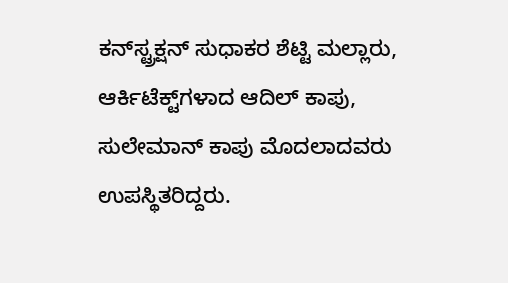ಕನ್‌ಸ್ಟ್ರಕ್ಷನ್‌ ಸುಧಾಕರ ಶೆಟ್ಟಿ ಮಲ್ಲಾರು, ಆರ್ಕಿಟೆಕ್ಟ್‌ಗಳಾದ ಆದಿಲ್ ಕಾಪು, ಸುಲೇಮಾನ್ ಕಾಪು ಮೊದಲಾದವರು ಉಪಸ್ಥಿತರಿದ್ದರು.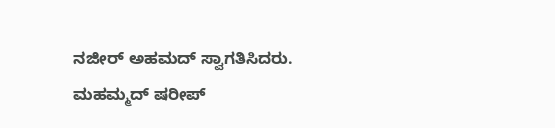ನಜೀ‌ರ್ ಅಹಮದ್‌ ಸ್ವಾಗತಿಸಿದರು. ಮಹಮ್ಮದ್ ಷರೀಪ್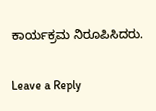ಕಾರ್ಯಕ್ರಮ ನಿರೂಪಿಸಿದರು.

Leave a Reply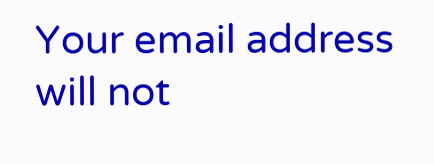Your email address will not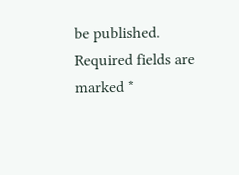be published. Required fields are marked *